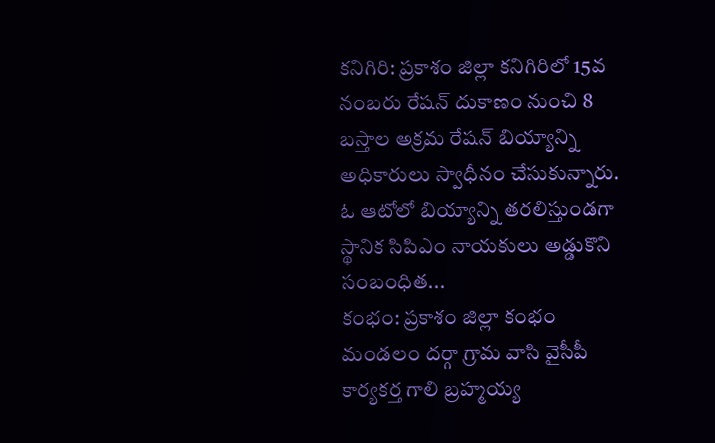కనిగిరి: ప్రకాశం జిల్లా కనిగిరిలో 15వ నంబరు రేషన్ దుకాణం నుంచి 8 బస్తాల అక్రమ రేషన్ బియ్యాన్ని అధికారులు స్వాధీనం చేసుకున్నారు. ఓ ఆటోలో బియ్యాన్ని తరలిస్తుండగా స్థానిక సిపిఎం నాయకులు అడ్డుకొని సంబంధిత...
కంభం: ప్రకాశం జిల్లా కంభం మండలం దర్గా గ్రామ వాసి వైసీపీ కార్యకర్త గాలి బ్రహ్మయ్య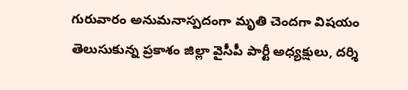గురువారం అనుమనాస్పదంగా మృతి చెందగా విషయం తెలుసుకున్న ప్రకాశం జిల్లా వైసీపీ పార్టీ అధ్యక్షులు, దర్శి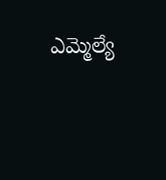ఎమ్మెల్యే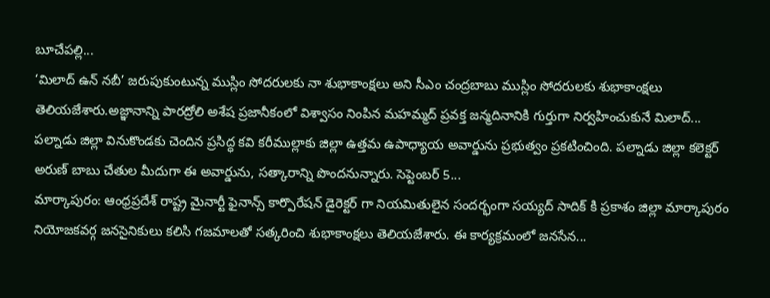బూచేపల్లి...
‘మిలాద్ ఉన్ నబీ’ జరుపుకుంటున్న ముస్లిం సోదరులకు నా శుభాకాంక్షలు అని సీఎం చంద్రబాబు ముస్లిం సోదరులకు శుభాకాంక్షలు తెలియజేశారు.అజ్ఞానాన్ని పారద్రోలి అశేష ప్రజానీకంలో విశ్వాసం నింపిన మహమ్మద్ ప్రవక్త జన్మదినానికి గుర్తుగా నిర్వహించుకునే మిలాద్...
పల్నాడు జిల్లా వినుకొండకు చెందిన ప్రసిద్ధ కవి కరీముల్లాకు జిల్లా ఉత్తమ ఉపాధ్యాయ అవార్డును ప్రభుత్వం ప్రకటించింది. పల్నాడు జిల్లా కలెక్టర్ అరుణ్ బాబు చేతుల మీదుగా ఈ అవార్డును, సత్కారాన్ని పొందనున్నారు. సెప్టెంబర్ 5...
మార్కాపురం: ఆంధ్రప్రదేశ్ రాష్ట్ర మైనార్టీ ఫైనాన్స్ కార్పొరేషన్ డైరెక్టర్ గా నియమితులైన సందర్భంగా సయ్యద్ సాదిక్ కి ప్రకాశం జిల్లా మార్కాపురం నియోజకవర్గ జనసైనికులు కలిసి గజమాలతో సత్కరించి శుభాకాంక్షలు తెలియజేశారు. ఈ కార్యక్రమంలో జనసేన...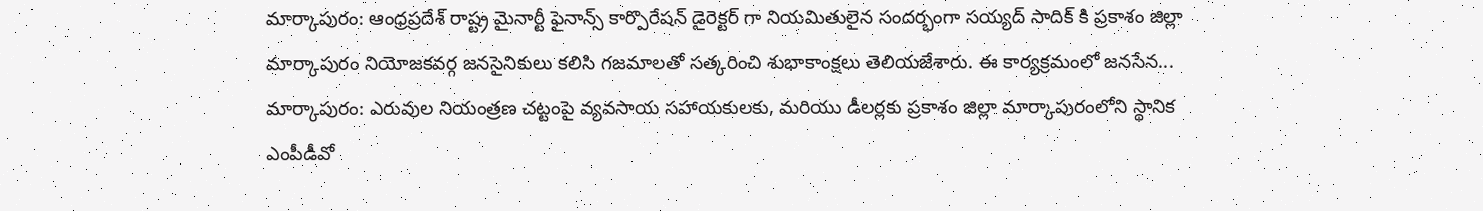మార్కాపురం: ఆంధ్రప్రదేశ్ రాష్ట్ర మైనార్టీ ఫైనాన్స్ కార్పొరేషన్ డైరెక్టర్ గా నియమితులైన సందర్భంగా సయ్యద్ సాదిక్ కి ప్రకాశం జిల్లా మార్కాపురం నియోజకవర్గ జనసైనికులు కలిసి గజమాలతో సత్కరించి శుభాకాంక్షలు తెలియజేశారు. ఈ కార్యక్రమంలో జనసేన...
మార్కాపురం: ఎరువుల నియంత్రణ చట్టంపై వ్యవసాయ సహాయకులకు, మరియు డీలర్లకు ప్రకాశం జిల్లా మార్కాపురంలోని స్థానిక ఎంపీడీవో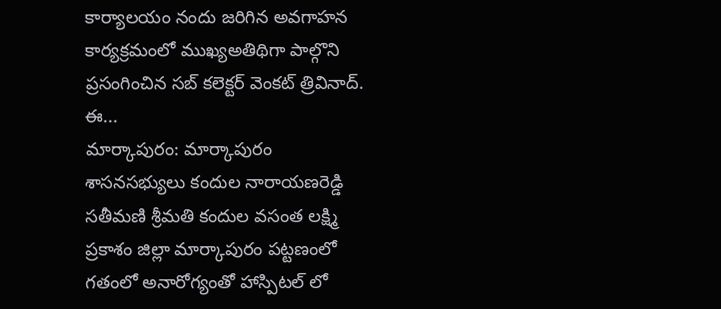కార్యాలయం నందు జరిగిన అవగాహన కార్యక్రమంలో ముఖ్యఅతిథిగా పాల్గొని ప్రసంగించిన సబ్ కలెక్టర్ వెంకట్ త్రివినాద్. ఈ...
మార్కాపురం: మార్కాపురం శాసనసభ్యులు కందుల నారాయణరెడ్డి సతీమణి శ్రీమతి కందుల వసంత లక్ష్మి ప్రకాశం జిల్లా మార్కాపురం పట్టణంలో గతంలో అనారోగ్యంతో హాస్పిటల్ లో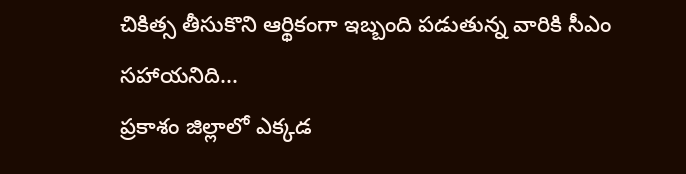చికిత్స తీసుకొని ఆర్థికంగా ఇబ్బంది పడుతున్న వారికి సీఎం సహాయనిది...
ప్రకాశం జిల్లాలో ఎక్కడ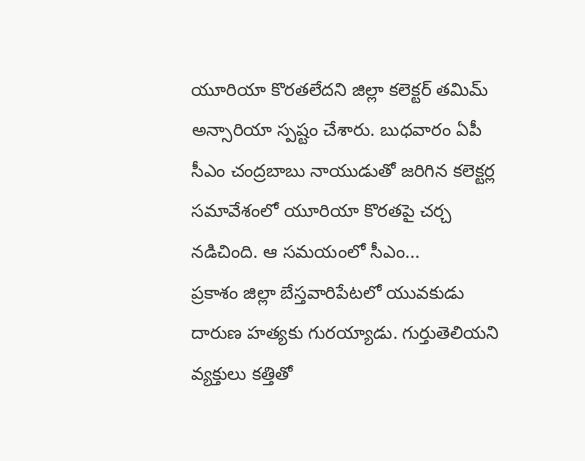యూరియా కొరతలేదని జిల్లా కలెక్టర్ తమిమ్ అన్సారియా స్పష్టం చేశారు. బుధవారం ఏపీ సీఎం చంద్రబాబు నాయుడుతో జరిగిన కలెక్టర్ల సమావేశంలో యూరియా కొరతపై చర్చ నడిచింది. ఆ సమయంలో సీఎం...
ప్రకాశం జిల్లా బేస్తవారిపేటలో యువకుడు దారుణ హత్యకు గురయ్యాడు. గుర్తుతెలియని వ్యక్తులు కత్తితో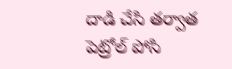దాడి చేసి తర్వాత పెట్రోల్ పోసి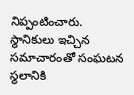నిప్పంటించారు. స్థానికులు ఇచ్చిన సమాచారంతో సంఘటన స్థలానికి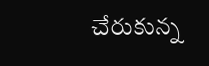చేరుకున్న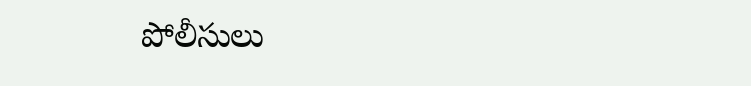పోలీసులు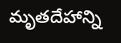మృతదేహాన్ని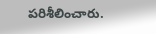పరిశీలించారు.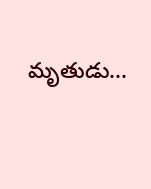మృతుడు...